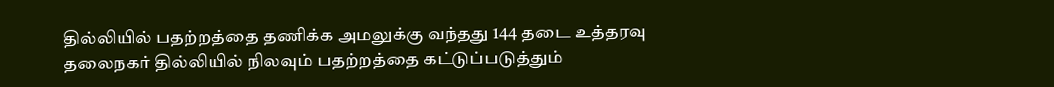தில்லியில் பதற்றத்தை தணிக்க அமலுக்கு வந்தது 144 தடை உத்தரவு
தலைநகர் தில்லியில் நிலவும் பதற்றத்தை கட்டுப்படுத்தும்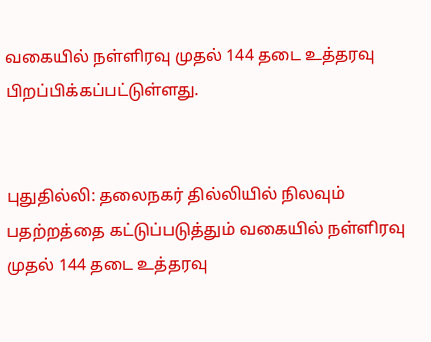வகையில் நள்ளிரவு முதல் 144 தடை உத்தரவு பிறப்பிக்கப்பட்டுள்ளது.


புதுதில்லி: தலைநகர் தில்லியில் நிலவும் பதற்றத்தை கட்டுப்படுத்தும் வகையில் நள்ளிரவு முதல் 144 தடை உத்தரவு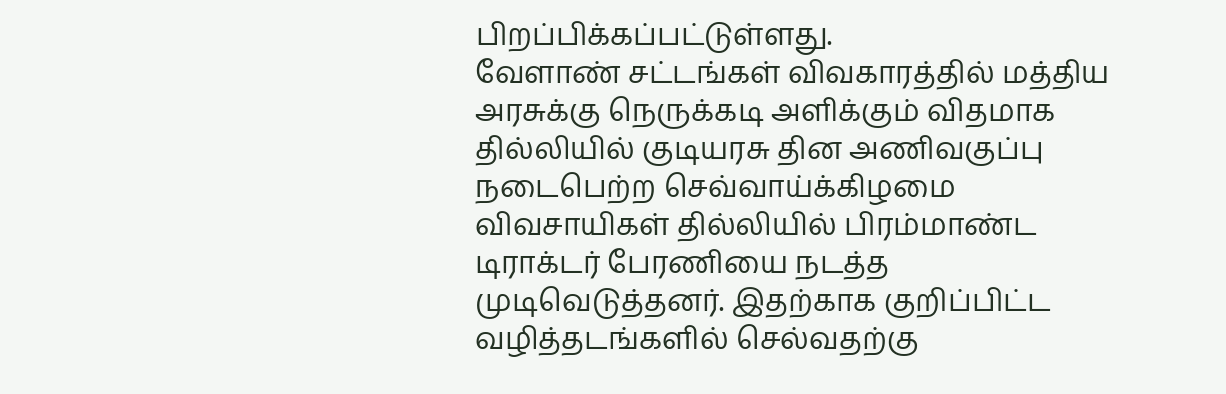பிறப்பிக்கப்பட்டுள்ளது.
வேளாண் சட்டங்கள் விவகாரத்தில் மத்திய அரசுக்கு நெருக்கடி அளிக்கும் விதமாக தில்லியில் குடியரசு தின அணிவகுப்பு நடைபெற்ற செவ்வாய்க்கிழமை விவசாயிகள் தில்லியில் பிரம்மாண்ட டிராக்டர் பேரணியை நடத்த முடிவெடுத்தனர். இதற்காக குறிப்பிட்ட வழித்தடங்களில் செல்வதற்கு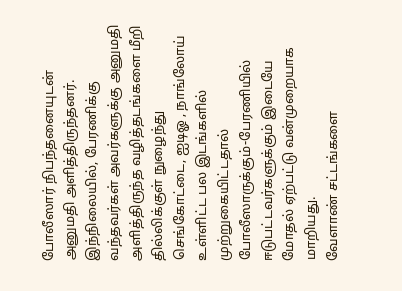போலீஸார் நிபந்தனையுடன் அனுமதி அளித்திருந்தனர்.
இந்நிலையில், பேரணிக்கு வந்தவர்கள் அவர்களுக்கு அனுமதி அளித்திருந்த வழித்தடங்களை மீறி தில்லிக்குள் நுழைந்து செங்கோட்டை, ஐடிஓ , நாங்லோய் உள்ளிட்ட பல இடங்களில் முற்றுகையிட்டதால் போலீஸாருக்கும்-பேரணியில் ஈடுபட்டவர்களுக்கும் இடையே மோதல் ஏற்பட்டு வன்முறையாக மாறியது.
வேளாண் சட்டங்களை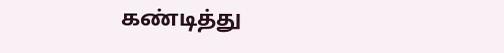கண்டித்து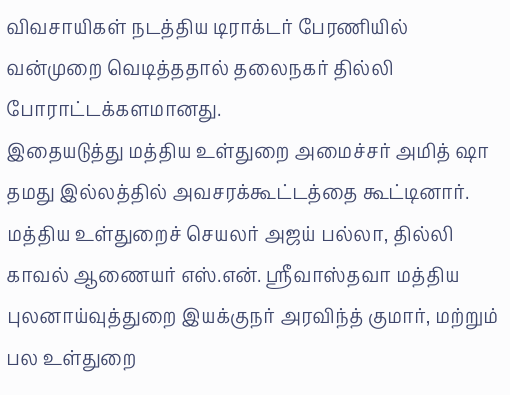விவசாயிகள் நடத்திய டிராக்டர் பேரணியில் வன்முறை வெடித்ததால் தலைநகர் தில்லி போராட்டக்களமானது.
இதையடுத்து மத்திய உள்துறை அமைச்சர் அமித் ஷா தமது இல்லத்தில் அவசரக்கூட்டத்தை கூட்டினார். மத்திய உள்துறைச் செயலர் அஜய் பல்லா, தில்லி காவல் ஆணையர் எஸ்.என். ஸ்ரீவாஸ்தவா மத்திய புலனாய்வுத்துறை இயக்குநர் அரவிந்த் குமார், மற்றும் பல உள்துறை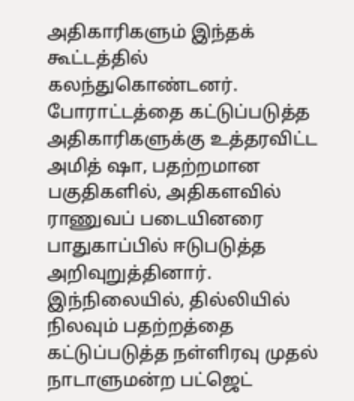அதிகாரிகளும் இந்தக் கூட்டத்தில் கலந்துகொண்டனர்.
போராட்டத்தை கட்டுப்படுத்த அதிகாரிகளுக்கு உத்தரவிட்ட அமித் ஷா, பதற்றமான பகுதிகளில், அதிகளவில் ராணுவப் படையினரை பாதுகாப்பில் ஈடுபடுத்த அறிவுறுத்தினார்.
இந்நிலையில், தில்லியில் நிலவும் பதற்றத்தை கட்டுப்படுத்த நள்ளிரவு முதல் நாடாளுமன்ற பட்ஜெட்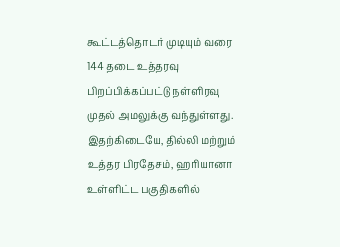கூட்டத்தொடர் முடியும் வரை 144 தடை உத்தரவு பிறப்பிக்கப்பட்டு நள்ளிரவு முதல் அமலுக்கு வந்துள்ளது. இதற்கிடையே, தில்லி மற்றும் உத்தர பிரதேசம், ஹரியானா உள்ளிட்ட பகுதிகளில்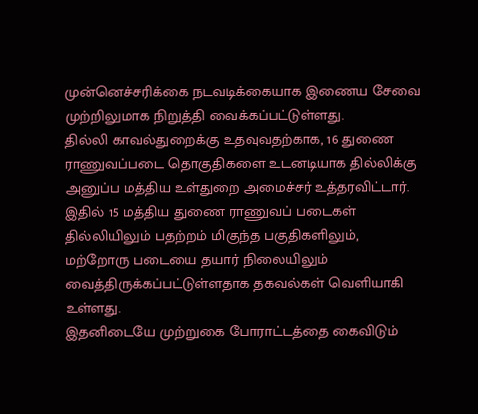முன்னெச்சரிக்கை நடவடிக்கையாக இணைய சேவை முற்றிலுமாக நிறுத்தி வைக்கப்பட்டுள்ளது.
தில்லி காவல்துறைக்கு உதவுவதற்காக, 16 துணை ராணுவப்படை தொகுதிகளை உடனடியாக தில்லிக்கு அனுப்ப மத்திய உள்துறை அமைச்சர் உத்தரவிட்டார். இதில் 15 மத்திய துணை ராணுவப் படைகள் தில்லியிலும் பதற்றம் மிகுந்த பகுதிகளிலும், மற்றோரு படையை தயார் நிலையிலும் வைத்திருக்கப்பட்டுள்ளதாக தகவல்கள் வெளியாகி உள்ளது.
இதனிடையே முற்றுகை போராட்டத்தை கைவிடும்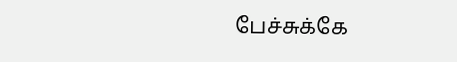பேச்சுக்கே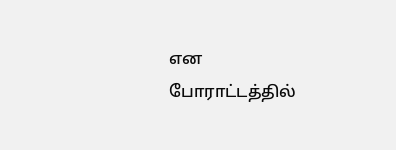என போராட்டத்தில்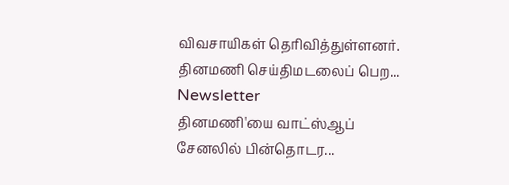விவசாயிகள் தெரிவித்துள்ளனர்.
தினமணி செய்திமடலைப் பெற... Newsletter
தினமணி'யை வாட்ஸ்ஆப் சேனலில் பின்தொடர...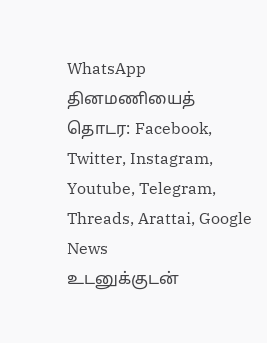WhatsApp
தினமணியைத் தொடர: Facebook, Twitter, Instagram, Youtube, Telegram, Threads, Arattai, Google News
உடனுக்குடன்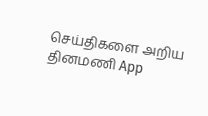செய்திகளை அறிய தினமணி App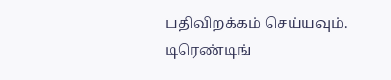பதிவிறக்கம் செய்யவும்.
டிரெண்டிங்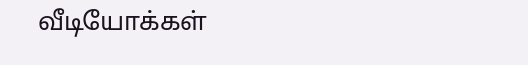வீடியோக்கள்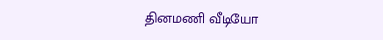தினமணி வீடியோ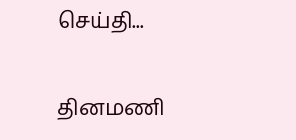செய்தி...

தினமணி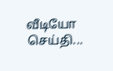வீடியோ செய்தி...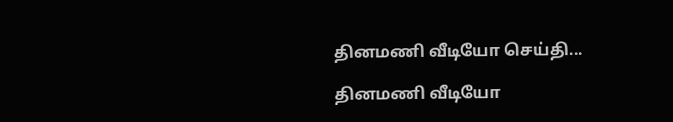தினமணி வீடியோ செய்தி...

தினமணி வீடியோ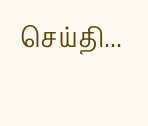செய்தி...